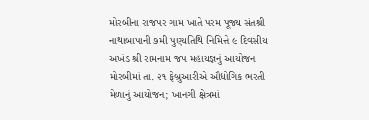મોરબીના રાજપર ગામ ખાતે પરમ પૂજ્ય સંતશ્રી નાથાબાપાની ૭મી પુણ્યતિથિ નિમિત્તે ૯ દિવસીય અખંડ શ્રી રામનામ જપ મહાયજ્ઞનું આયોજન મોરબીમાં તા. ૨૧ ફેબ્રુઆરીએ ઔદ્યોગિક ભરતી મેળાનું આયોજન; ખાનગી ક્ષેત્રમાં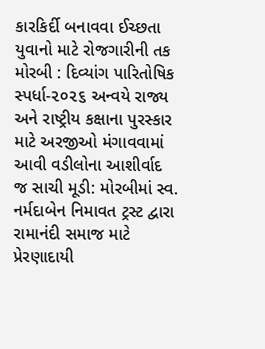કારકિર્દી બનાવવા ઈચ્છતા યુવાનો માટે રોજગારીની તક મોરબી : દિવ્યાંગ પારિતોષિક સ્પર્ધા-૨૦૨૬ અન્વયે રાજ્ય અને રાષ્ટ્રીય કક્ષાના પુરસ્કાર માટે અરજીઓ મંગાવવામાં આવી વડીલોના આશીર્વાદ જ સાચી મૂડી: મોરબીમાં સ્વ. નર્મદાબેન નિમાવત ટ્રસ્ટ દ્વારા રામાનંદી સમાજ માટે પ્રેરણાદાયી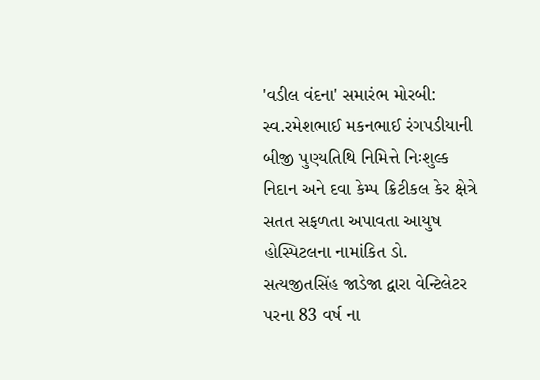'વડીલ વંદના' સમારંભ મોરબી: સ્વ.રમેશભાઈ મકનભાઈ રંગપડીયાની બીજી પુણ્યતિથિ નિમિત્તે નિઃશુલ્ક નિદાન અને દવા કેમ્પ ક્રિટીકલ કેર ક્ષેત્રે સતત સફળતા અપાવતા આયુષ હોસ્પિટલના નામાંકિત ડો. સત્યજીતસિંહ જાડેજા દ્વારા વેન્ટિલેટર પરના 83 વર્ષ ના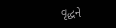વૃદ્ધને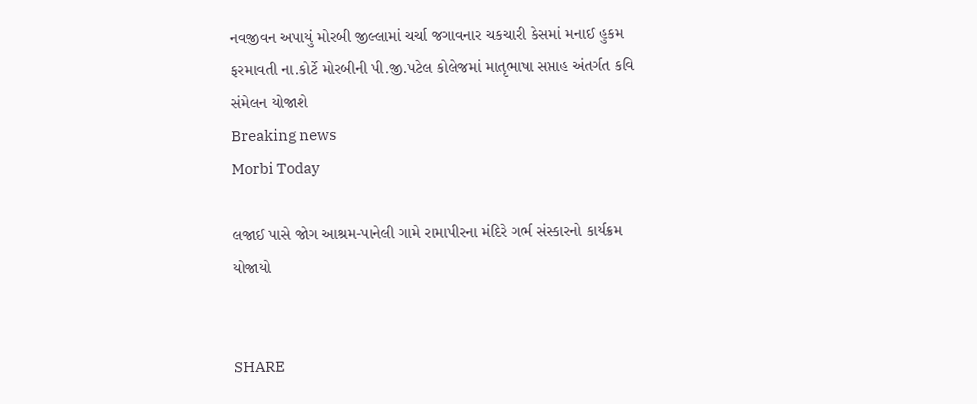નવજીવન અપાયું મોરબી જીલ્લામાં ચર્ચા જગાવનાર ચકચારી કેસમાં મનાઈ હુકમ ફરમાવતી ના.કોર્ટે મોરબીની પી.જી.પટેલ કોલેજમાં માતૃભાષા સપ્તાહ અંતર્ગત કવિ સંમેલન યોજાશે
Breaking news
Morbi Today

લજાઈ પાસે જોગ આશ્રમ-પાનેલી ગામે રામાપીરના મંદિરે ગર્ભ સંસ્કારનો કાર્યક્રમ યોજાયો


SHARE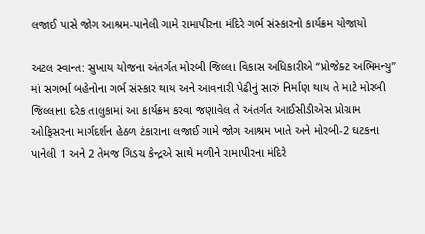લજાઈ પાસે જોગ આશ્રમ-પાનેલી ગામે રામાપીરના મંદિરે ગર્ભ સંસ્કારનો કાર્યક્રમ યોજાયો

અટલ સ્વાન્ત: સુખાય યોજના અંતર્ગત મોરબી જિલ્લા વિકાસ અધિકારીએ “પ્રોજેક્ટ અભિમન્યુ” માં સગર્ભા બહેનોના ગર્ભ સંસ્કાર થાય અને આવનારી પેઢીનું સારું નિર્માણ થાય તે માટે મોરબી જિલ્લાના દરેક તાલુકામાં આ કાર્યક્રમ કરવા જણાવેલ તે અંતર્ગત આઈસીડીએસ પ્રોગ્રામ ઓફિસરના માર્ગદર્શન હેઠળ ટંકારાના લજાઈ ગામે જોગ આશ્રમ ખાતે અને મોરબી-2 ઘટકના પાનેલી 1 અને 2 તેમજ ગિડચ કેન્દ્રએ સાથે મળીને રામાપીરના મંદિરે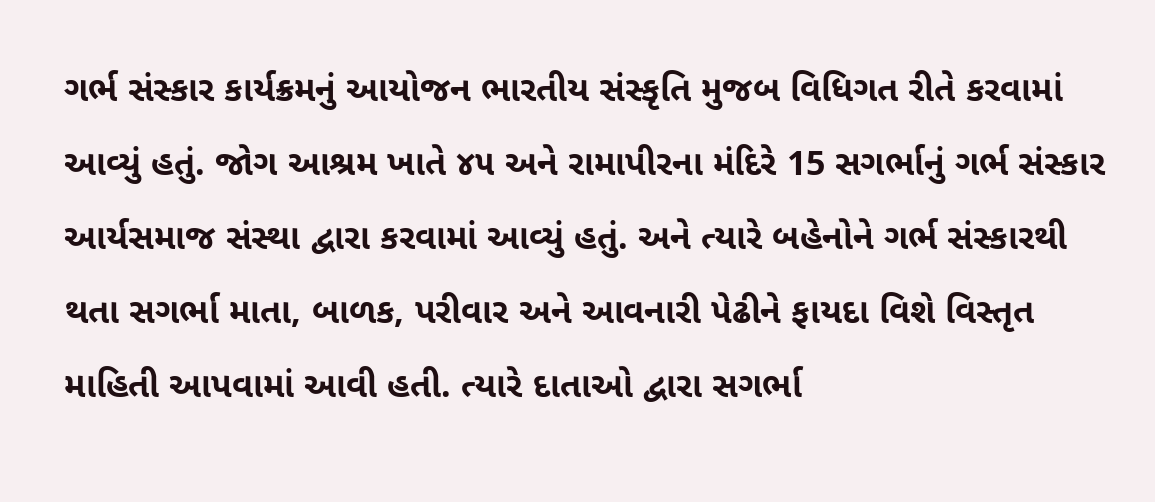ગર્ભ સંસ્કાર કાર્યક્રમનું આયોજન ભારતીય સંસ્કૃતિ મુજબ વિધિગત રીતે કરવામાં આવ્યું હતું. જોગ આશ્રમ ખાતે ૪૫ અને રામાપીરના મંદિરે 15 સગર્ભાનું ગર્ભ સંસ્કાર આર્યસમાજ સંસ્થા દ્વારા કરવામાં આવ્યું હતું. અને ત્યારે બહેનોને ગર્ભ સંસ્કારથી થતા સગર્ભા માતા, બાળક, પરીવાર અને આવનારી પેઢીને ફાયદા વિશે વિસ્તૃત માહિતી આપવામાં આવી હતી. ત્યારે દાતાઓ દ્વારા સગર્ભા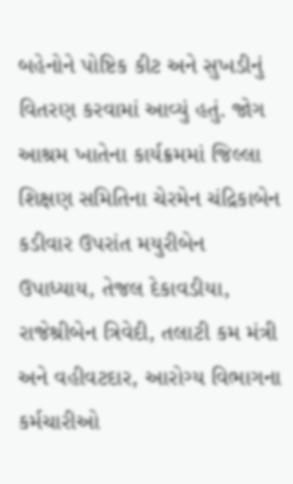બહેનોને પોષ્ટિક કીટ અને સુખડીનું વિતરણ કરવામાં આવ્યું હતું. જોગ આશ્રમ ખાતેના કાર્યક્રમમાં જિલ્લા શિક્ષણ સમિતિના ચેરમેન ચંદ્રિકાબેન કડીવાર ઉપરાંત મયુરીબેન ઉપાધ્યાય, તેજલ દેકાવડીયા, રાજેશ્રીબેન ત્રિવેદી, તલાટી કમ મંત્રી અને વહીવટદાર, આરોગ્ય વિભાગના કર્મચારીઓ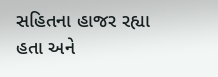સહિતના હાજર રહ્યા હતા અને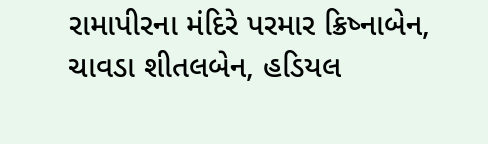રામાપીરના મંદિરે પરમાર ક્રિષ્નાબેન, ચાવડા શીતલબેન, હડિયલ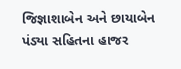જિજ્ઞાશાબેન અને છાયાબેન પંડ્યા સહિતના હાજર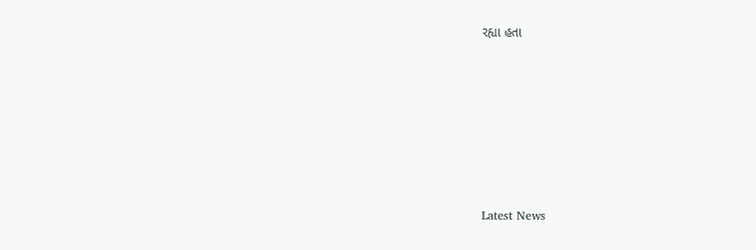રહ્યા હતા








Latest News